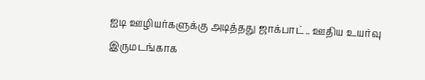ஐடி ஊழியர்களுக்கு அடித்தது ஜாக்பாட்.. ஊதிய உயர்வு இருமடங்காக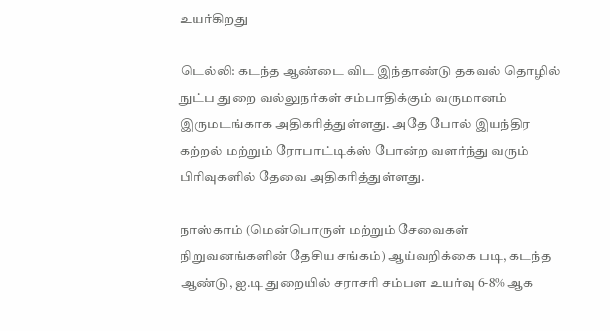உயர்கிறது

டெல்லி: கடந்த ஆண்டை விட இந்தாண்டு தகவல் தொழில் நுட்ப துறை வல்லுநர்கள் சம்பாதிக்கும் வருமானம் இருமடங்காக அதிகரித்துள்ளது. அதே போல் இயந்திர கற்றல் மற்றும் ரோபாட்டிக்ஸ் போன்ற வளர்ந்து வரும் பிரிவுகளில் தேவை அதிகரித்துள்ளது.

நாஸ்காம் (மென்பொருள் மற்றும் சேவைகள் நிறுவனங்களின் தேசிய சங்கம்) ஆய்வறிக்கை படி, கடந்த ஆண்டு, ஐ.டி துறையில் சராசரி சம்பள உயர்வு 6-8% ஆக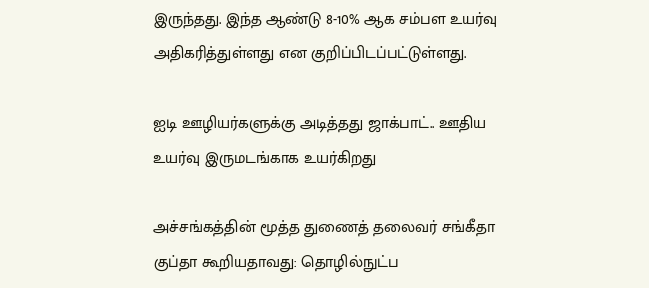இருந்தது. இந்த ஆண்டு 8-10% ஆக சம்பள உயர்வு அதிகரித்துள்ளது என குறிப்பிடப்பட்டுள்ளது.

ஐடி ஊழியர்களுக்கு அடித்தது ஜாக்பாட்.. ஊதிய உயர்வு இருமடங்காக உயர்கிறது

அச்சங்கத்தின் மூத்த துணைத் தலைவர் சங்கீதா குப்தா கூறியதாவது: தொழில்நுட்ப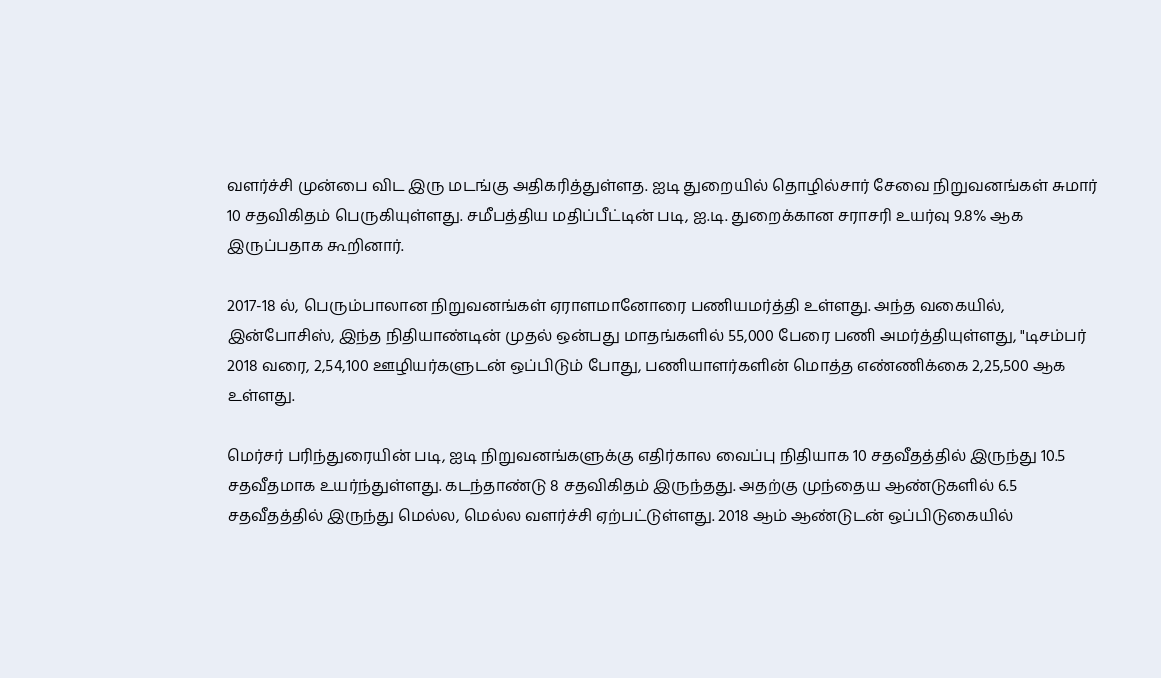வளர்ச்சி முன்பை விட இரு மடங்கு அதிகரித்துள்ளத. ஐடி துறையில் தொழில்சார் சேவை நிறுவனங்கள் சுமார் 10 சதவிகிதம் பெருகியுள்ளது. சமீபத்திய மதிப்பீட்டின் படி, ஐ.டி. துறைக்கான சராசரி உயர்வு 9.8% ஆக இருப்பதாக கூறினார்.

2017-18 ல், பெரும்பாலான நிறுவனங்கள் ஏராளமானோரை பணியமர்த்தி உள்ளது. அந்த வகையில், இன்போசிஸ், இந்த நிதியாண்டின் முதல் ஒன்பது மாதங்களில் 55,000 பேரை பணி அமர்த்தியுள்ளது, "டிசம்பர் 2018 வரை, 2,54,100 ஊழியர்களுடன் ஒப்பிடும் போது, பணியாளர்களின் மொத்த எண்ணிக்கை 2,25,500 ஆக உள்ளது.

மெர்சர் பரிந்துரையின் படி, ஐடி நிறுவனங்களுக்கு எதிர்கால வைப்பு நிதியாக 10 சதவீதத்தில் இருந்து 10.5 சதவீதமாக உயர்ந்துள்ளது. கடந்தாண்டு 8 சதவிகிதம் இருந்தது. அதற்கு முந்தைய ஆண்டுகளில் 6.5 சதவீதத்தில் இருந்து மெல்ல, மெல்ல வளர்ச்சி ஏற்பட்டுள்ளது. 2018 ஆம் ஆண்டுடன் ஒப்பிடுகையில்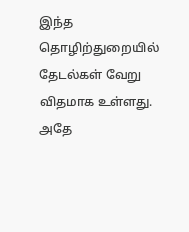இந்த தொழிற்துறையில் தேடல்கள் வேறு விதமாக உள்ளது. அதே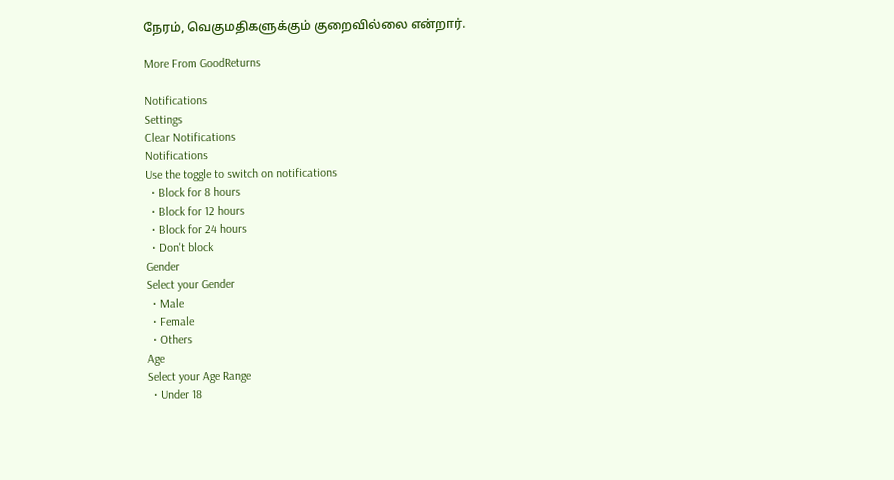நேரம், வெகுமதிகளுக்கும் குறைவில்லை என்றார்.

More From GoodReturns

Notifications
Settings
Clear Notifications
Notifications
Use the toggle to switch on notifications
  • Block for 8 hours
  • Block for 12 hours
  • Block for 24 hours
  • Don't block
Gender
Select your Gender
  • Male
  • Female
  • Others
Age
Select your Age Range
  • Under 18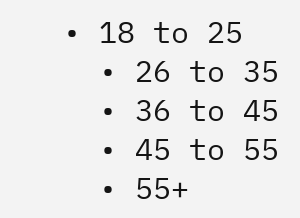• 18 to 25
  • 26 to 35
  • 36 to 45
  • 45 to 55
  • 55+